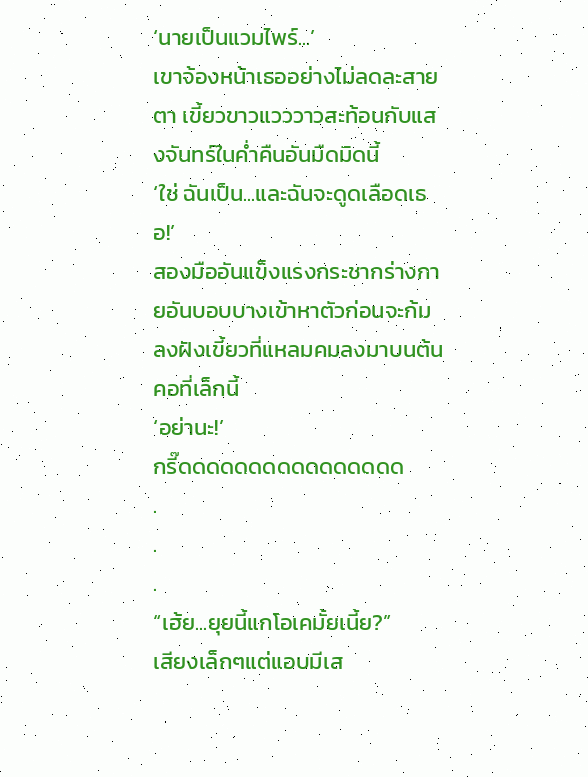‘นายเป็นแวมไพร์...’
เขาจ้องหน้าเธออย่างไม่ลดละสายตา เขี้ยวขาวแวววาวสะท้อนกับแสงจันทร์ในค่ำคืนอันมืดมิดนี้
‘ใช่ ฉันเป็น...และฉันจะดูดเลือดเธอ!’
สองมืออันแข็งแรงกระชากร่างกายอันบอบบางเข้าหาตัวก่อนจะก้มลงฝังเขี้ยวที่แหลมคมลงมาบนต้นคอที่เล็กนี้
‘อย่านะ!’
กรี๊ดดดดดดดดดดดดดดดด
.
.
.
“เฮ้ย...ยุยนี้แกโอเคมั้ยเนี้ย?”
เสียงเล็กๆแต่แอบมีเส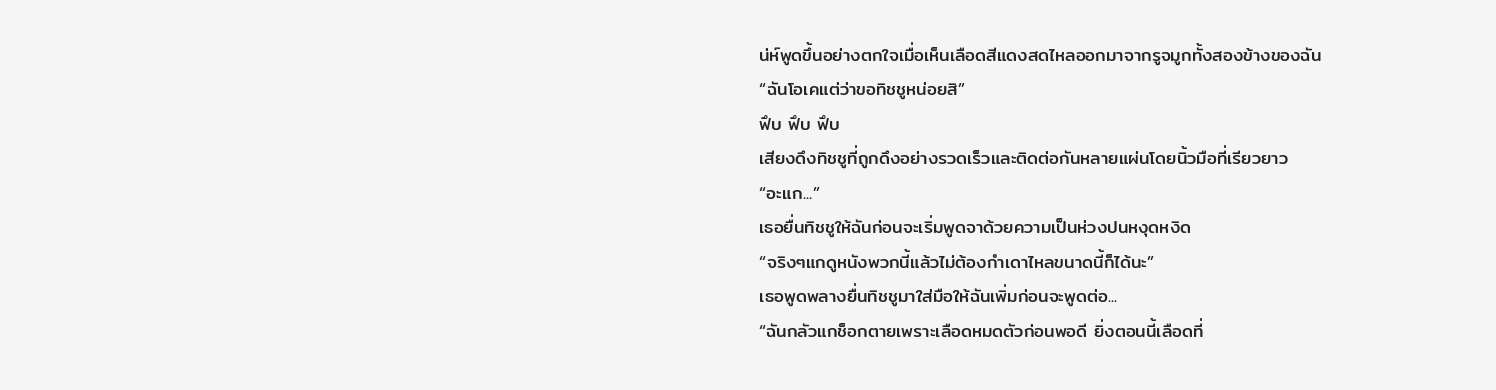น่ห์พูดขึ้นอย่างตกใจเมื่อเห็นเลือดสีแดงสดไหลออกมาจากรูจมูกทั้งสองข้างของฉัน
“ฉันโอเคแต่ว่าขอทิชชูหน่อยสิ”
ฟึบ ฟึบ ฟึบ
เสียงดึงทิชชูที่ถูกดึงอย่างรวดเร็วและติดต่อกันหลายแผ่นโดยนิ้วมือที่เรียวยาว
“อะแก...”
เธอยื่นทิชชูให้ฉันก่อนจะเริ่มพูดจาด้วยความเป็นห่วงปนหงุดหงิด
“จริงๆแกดูหนังพวกนี้แล้วไม่ต้องกำเดาไหลขนาดนี้ก็ได้นะ”
เธอพูดพลางยื่นทิชชูมาใส่มือให้ฉันเพิ่มก่อนจะพูดต่อ...
“ฉันกลัวแกช็อกตายเพราะเลือดหมดตัวก่อนพอดี ยิ่งตอนนี้เลือดที่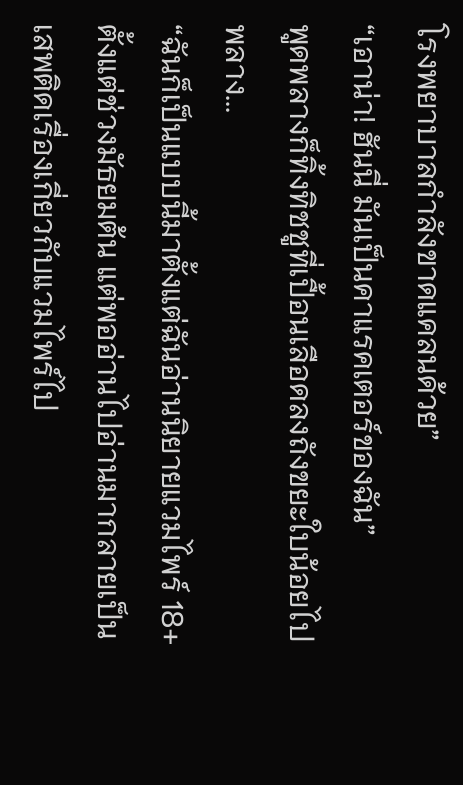โรงพยาบาลกำลังขาดแคลนด้วย”
“เอาน่า! ฮันนี่ มันเป็นคาแรคเตอร์ของฉัน”
พูดพลางก็ทิ้งทิชชูที่เปื้อนเลือดลงถังขยะใบน้อยไปพลาง...
“ฉันก็เป็นแบบนี้มาตั้งแต่ฉันอ่านนิยายแวมไพร์ 18+ ตั้งแต่ช่วงมัธยมต้น แต่พออ่านไปอ่านมากลายเป็นเสพติดเรื่องเกี่ยวกับแวมไพร์ไป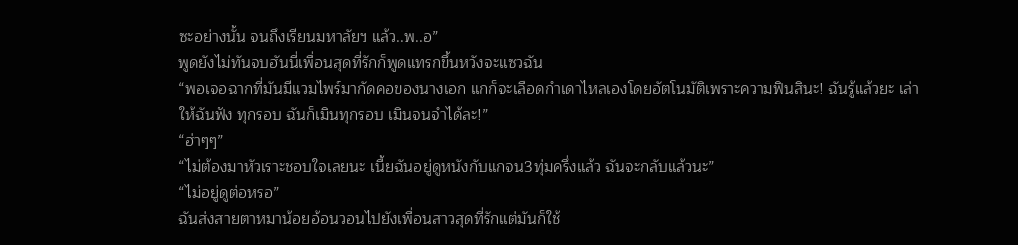ซะอย่างนั้น จนถึงเรียนมหาลัยฯ แล้ว..พ..อ”
พูดยังไม่ทันจบฮันนี่เพื่อนสุดที่รักก็พูดแทรกขึ้นหวังจะแซวฉัน
“พอเจอฉากที่มันมีแวมไพร์มากัดคอของนางเอก แกก็จะเลือดกำเดาไหลเองโดยอัตโนมัติเพราะความฟินสินะ! ฉันรู้แล้วยะ เล่าให้ฉันฟัง ทุกรอบ ฉันก็เมินทุกรอบ เมินจนจำได้ละ!”
“ฮ่าๆๆ”
“ไม่ต้องมาหัวเราะชอบใจเลยนะ เนี้ยฉันอยู่ดูหนังกับแกจน3ทุ่มครึ่งแล้ว ฉันจะกลับแล้วนะ”
“ไม่อยู่ดูต่อหรอ”
ฉันส่งสายตาหมาน้อยอ้อนวอนไปยังเพื่อนสาวสุดที่รักแต่มันก็ใช้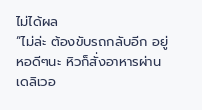ไม่ได้ผล
“ไม่ล่ะ ต้องขับรถกลับอีก อยู่หอดีๆนะ หิวก็สั่งอาหารผ่านเดลิเวอ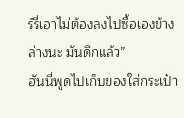ร์รี่เอาไม่ต้องลงไปซื้อเองข้างล่างนะ มันดึกแล้ว”
ฮันนี่พูดไปเก็บของใส่กระเป๋า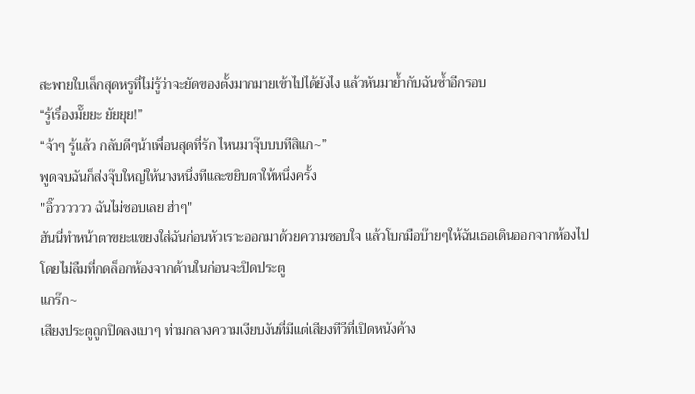สะพายใบเล็กสุดหรูที่ไม่รู้ว่าจะยัดของตั้งมากมายเข้าไปได้ยังไง แล้วหันมาย้ำกับฉันซ้ำอีกรอบ
“รู้เรื่องมั๊ยยะ ยัยยุย!”
“จ้าๆ รู้แล้ว กลับดีๆน้าเพื่อนสุดที่รัก ไหนมาจุ๊บบบทีสิแก~”
พูดจบฉันก็ส่งจุ๊บใหญ่ให้นางหนึ่งทีและขยิบตาให้หนึ่งครั้ง
"อิ๊วววววว ฉันไม่ชอบเลย ฮ่าๆ"
ฮันนี่ทำหน้าตาขยะแขยงใส่ฉันก่อนหัวเราะออกมาด้วยความชอบใจ แล้วโบกมือบ๊ายๆให้ฉันเธอเดินออกจากห้องไปโดยไม่ลืมที่กดล็อกห้องจากด้านในก่อนจะปิดประตู
แกร๊ก~
เสียงประตูถูกปิดลงเบาๆ ท่ามกลางความเงียบงันที่มีแต่เสียงทีวีที่เปิดหนังค้าง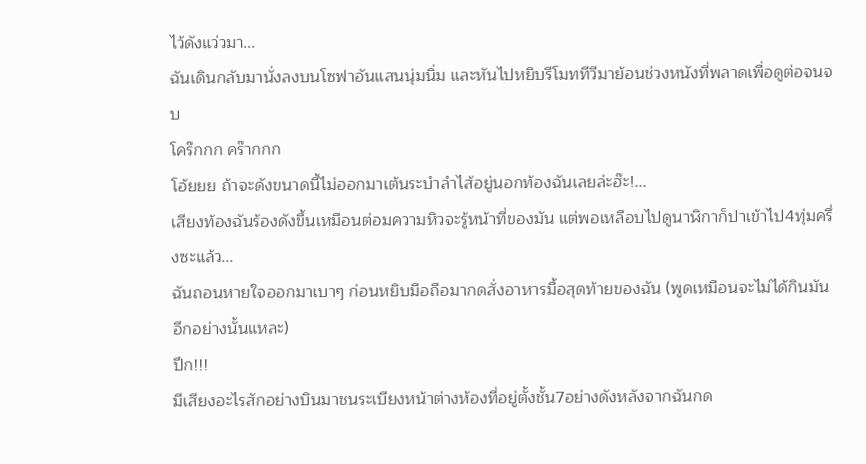ไว้ดังแว่วมา...
ฉันเดินกลับมานั่งลงบนโซฟาอันแสนนุ่มนิ่ม และหันไปหยิบรีโมททีวีมาย้อนช่วงหนังที่พลาดเพื่อดูต่อจนจบ
โคร๊กกก คร๊ากกก
โอ้ยยย ถ้าจะดังขนาดนี้ไม่ออกมาเต้นระบำลำไส้อยู่นอกท้องฉันเลยล่ะฮ๊ะ!...
เสียงท้องฉันร้องดังขึ้นเหมือนต่อมความหิวจะรู้หน้าที่ของมัน แต่พอเหลือบไปดูนาฬิกาก็ปาเข้าไป4ทุ่มครึ่งซะแล้ว...
ฉันถอนหายใจออกมาเบาๆ ก่อนหยิบมือถือมากดสั่งอาหารมื้อสุดท้ายของฉัน (พูดเหมือนจะไม่ได้กินมันอีกอย่างนั้นแหละ)
ปึก!!!
มีเสียงอะไรสักอย่างบินมาชนระเบียงหน้าต่างห้องที่อยู่ตั้งชั้น7อย่างดังหลังจากฉันกด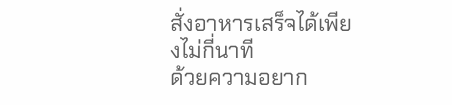สั่งอาหารเสร็จได้เพียงไม่กี่นาที
ด้วยความอยาก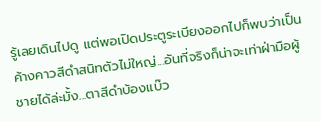รู้เลยเดินไปดู แต่พอเปิดประตูระเบียงออกไปก็พบว่าเป็นค้างคาวสีดำสนิทตัวไม่ใหญ่...อันที่จริงก็น่าจะเท่าฝ่ามือผู้ชายได้ล่ะมั้ง...ตาสีดำบ้องแบ๊ว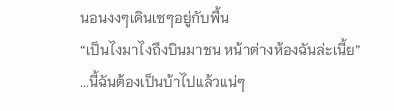นอนงงๆเดินเซๆอยู่กับพื้น
“เป็นไงมาไงถึงบินมาชน หน้าต่างห้องฉันล่ะเนี้ย”
...นี้ฉันต้องเป็นบ้าไปแล้วแน่ๆ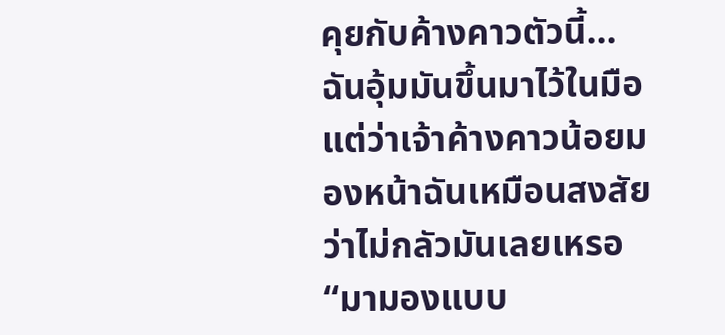คุยกับค้างคาวตัวนี้...
ฉันอุ้มมันขึ้นมาไว้ในมือแต่ว่าเจ้าค้างคาวน้อยมองหน้าฉันเหมือนสงสัยว่าไม่กลัวมันเลยเหรอ
“มามองแบบ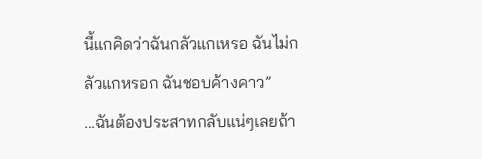นี้แกคิดว่าฉันกลัวแกเหรอ ฉันไม่กลัวแกหรอก ฉันชอบค้างคาว”
...ฉันต้องประสาทกลับแน่ๆเลยถ้า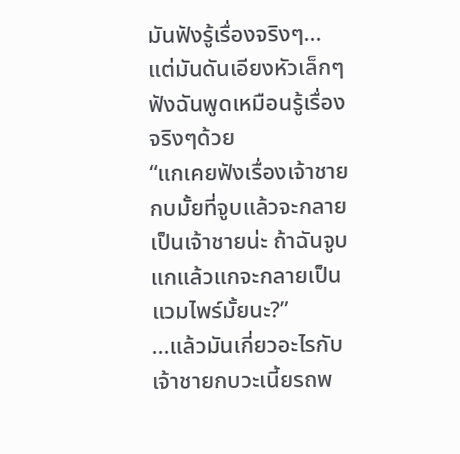มันฟังรู้เรื่องจริงๆ...
แต่มันดันเอียงหัวเล็กๆฟังฉันพูดเหมือนรู้เรื่องจริงๆด้วย
“แกเคยฟังเรื่องเจ้าชายกบมั้ยที่จูบแล้วจะกลายเป็นเจ้าชายน่ะ ถ้าฉันจูบแกแล้วแกจะกลายเป็นแวมไพร์มั้ยนะ?”
...แล้วมันเกี่ยวอะไรกับเจ้าชายกบวะเนี้ยรถพ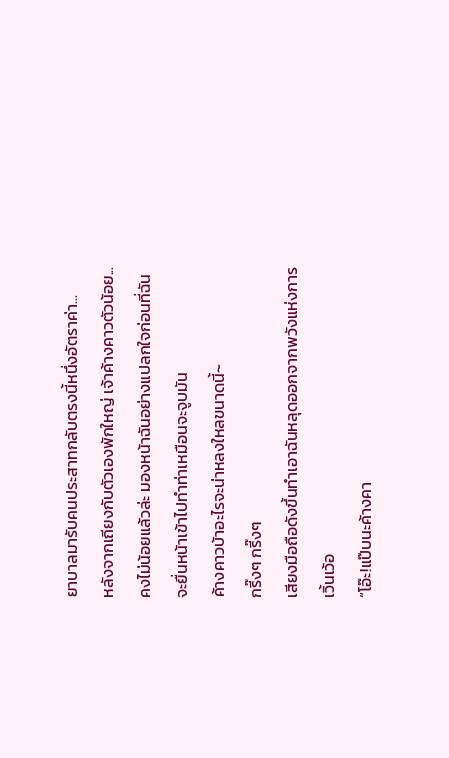ยาบาลมารับคนประสาทกลับตรงนี้หนึ่งอัตราค่า...
หลังจากเถียงกับตัวเองพักใหญ่ เจ้าค้างคาวตัวน้อย...คงไม่น้อยแล้วล่ะ มองหน้าฉันอย่างแปลกใจก่อนที่ฉันจะยื่นหน้าเข้าไปทำท่าเหมือนจะจูบมัน
ค้างคาวบ้าอะไรจะน่าหลงใหลขนาดนี้~
กรี๊งๆ กรี๊งๆ
เสียงมือถือดังขึ้นทำเอาฉันหลุดออกจากพวังแห่งการเวิ้นเว้อ
“โอ๊ะ!แป๊บนะค้างคา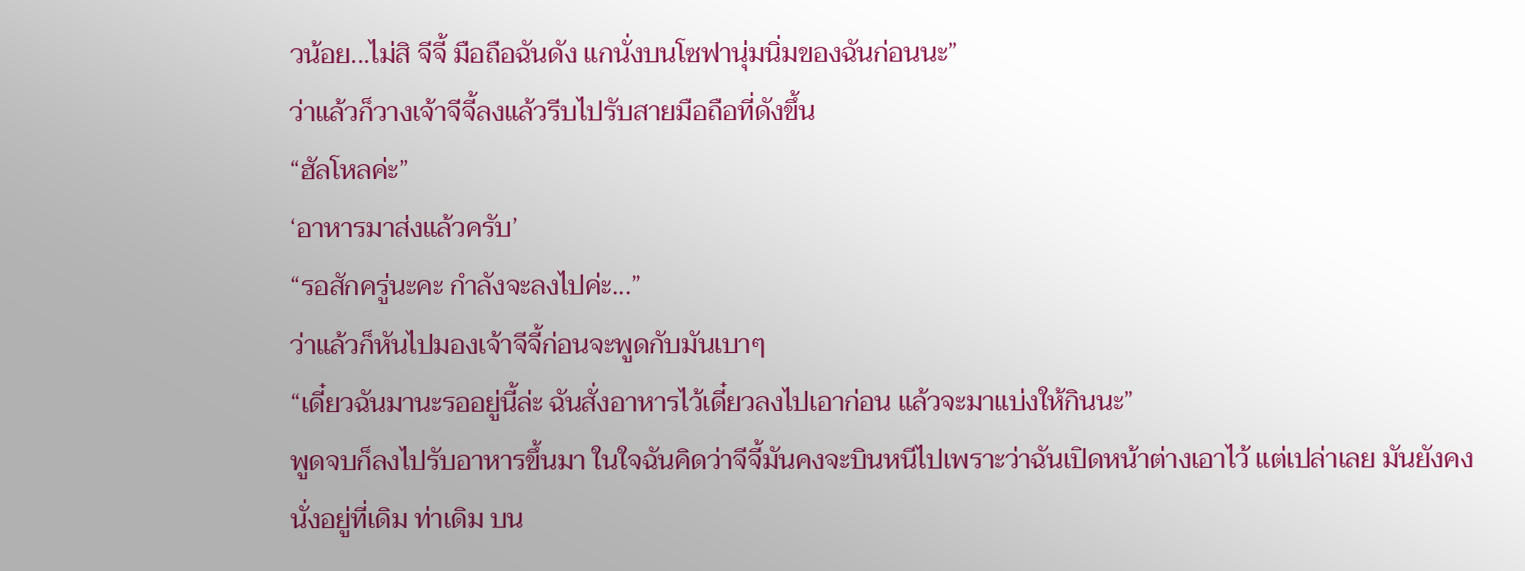วน้อย...ไม่สิ จีจี้ มือถือฉันดัง แกนั่งบนโซฟานุ่มนิ่มของฉันก่อนนะ”
ว่าแล้วก็วางเจ้าจีจี้ลงแล้วรีบไปรับสายมือถือที่ดังขึ้น
“ฮัลโหลค่ะ”
‘อาหารมาส่งแล้วครับ’
“รอสักครู่นะคะ กำลังจะลงไปค่ะ...”
ว่าแล้วก็หันไปมองเจ้าจีจี้ก่อนจะพูดกับมันเบาๆ
“เดี๋ยวฉันมานะรออยู่นี้ล่ะ ฉันสั่งอาหารไว้เดี๋ยวลงไปเอาก่อน แล้วจะมาแบ่งให้กินนะ”
พูดจบก็ลงไปรับอาหารขึ้นมา ในใจฉันคิดว่าจีจี้มันคงจะบินหนีไปเพราะว่าฉันเปิดหน้าต่างเอาไว้ แต่เปล่าเลย มันยังคงนั่งอยู่ที่เดิม ท่าเดิม บน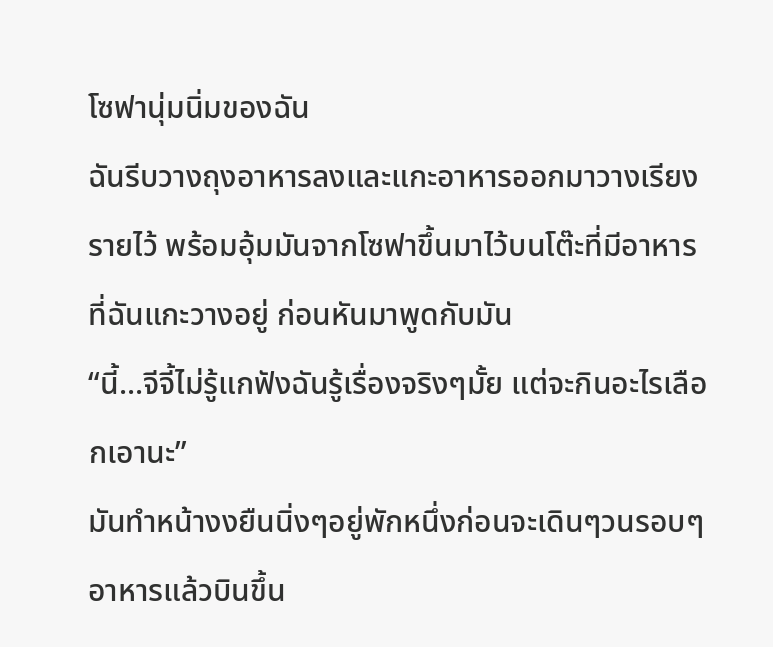โซฟานุ่มนิ่มของฉัน
ฉันรีบวางถุงอาหารลงและแกะอาหารออกมาวางเรียงรายไว้ พร้อมอุ้มมันจากโซฟาขึ้นมาไว้บนโต๊ะที่มีอาหารที่ฉันแกะวางอยู่ ก่อนหันมาพูดกับมัน
“นี้...จีจี้ไม่รู้แกฟังฉันรู้เรื่องจริงๆมั้ย แต่จะกินอะไรเลือกเอานะ”
มันทำหน้างงยืนนิ่งๆอยู่พักหนึ่งก่อนจะเดินๆวนรอบๆอาหารแล้วบินขึ้น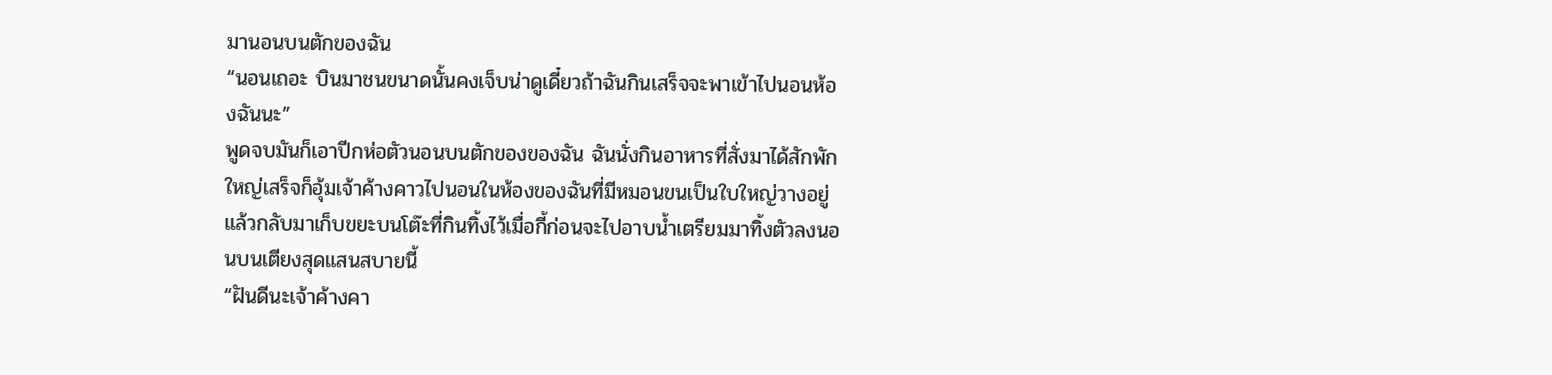มานอนบนตักของฉัน
“นอนเถอะ บินมาชนขนาดนั้นคงเจ็บน่าดูเดี๋ยวถ้าฉันกินเสร็จจะพาเข้าไปนอนห้องฉันนะ”
พูดจบมันก็เอาปีกห่อตัวนอนบนตักของของฉัน ฉันนั่งกินอาหารที่สั่งมาได้สักพักใหญ่เสร็จก็อุ้มเจ้าค้างคาวไปนอนในห้องของฉันที่มีหมอนขนเป็นใบใหญ่วางอยู่ แล้วกลับมาเก็บขยะบนโต๊ะที่กินทิ้งไว้เมื่อกี้ก่อนจะไปอาบน้ำเตรียมมาทิ้งตัวลงนอนบนเตียงสุดแสนสบายนี้
“ฝันดีนะเจ้าค้างคา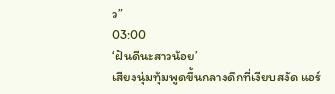ว”
03:00
‘ฝันดีนะสาวน้อย’
เสียงนุ่มทุ้มพูดขึ้นกลางดึกที่เงียบสงัด แอร์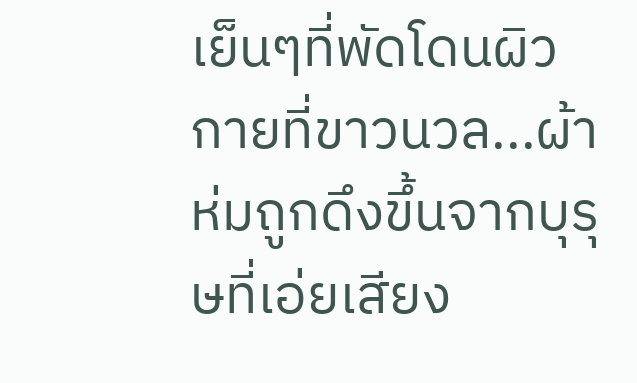เย็นๆที่พัดโดนผิวกายที่ขาวนวล...ผ้าห่มถูกดึงขึ้นจากบุรุษที่เอ่ยเสียง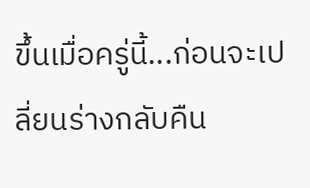ขึ้นเมื่อครู่นี้...ก่อนจะเปลี่ยนร่างกลับคืน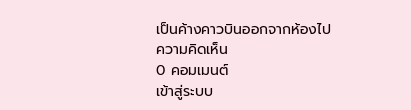เป็นค้างคาวบินออกจากห้องไป
ความคิดเห็น
0 คอมเมนต์
เข้าสู่ระบบ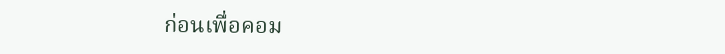ก่อนเพื่อคอม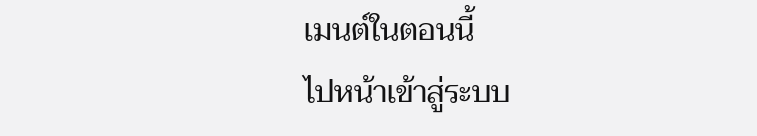เมนต์ในตอนนี้
ไปหน้าเข้าสู่ระบบ